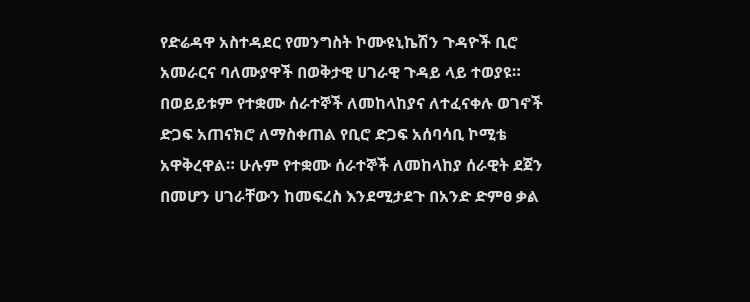የድሬዳዋ አስተዳደር የመንግስት ኮሙዩኒኬሽን ጉዳዮች ቢሮ አመራርና ባለሙያዋች በወቅታዊ ሀገራዊ ጉዳይ ላይ ተወያዩ። በወይይቱም የተቋሙ ሰራተኞች ለመከላከያና ለተፈናቀሉ ወገኖች ድጋፍ አጠናክሮ ለማስቀጠል የቢሮ ድጋፍ አሰባሳቢ ኮሚቴ አዋቅረዋል። ሁሉም የተቋሙ ሰራተኞች ለመከላከያ ሰራዊት ደጀን በመሆን ሀገራቸውን ከመፍረስ እንደሚታደጉ በአንድ ድምፀ ቃል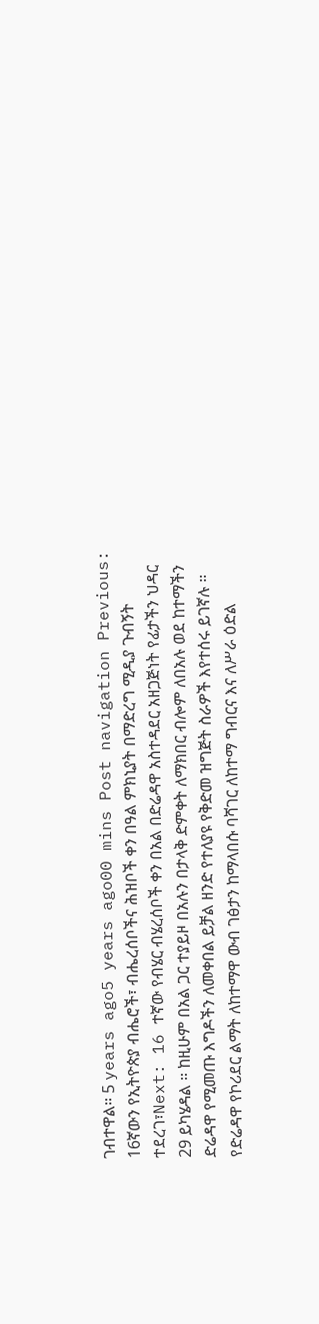ገብተዋል። 5 years ago5 years ago00 mins Post navigation Previous: 16ኛውን የኢትዮጵያ ብሔሮች፣ ብሔረሰቦችና ሕዝቦች ቀን በዓል ምክኒያት በማድረግ ሚዲያ ጉብኝት ተደረገ፣Next: 16 ተኛው የብሄር ብሄረሰቦች ቀን በአል በድሬዳዋ አስተዳደር አዘጋጅነት የፊታችን ህዳር 29 ይካሄዳል ። ከዚሁም በአል ጋር ተያይዞ በአሉን በታላቅ ድምቀት ለማክበር ብሎም ለበአሉ ወደ ከተማችን ድሬዳዋ የሚመጡ እግዶችን ለመቀበል ይቻል ዘንድ የተለያዩ የቅድመ ዝግጅት ስራዎች እየተሰሩ ይገኛሉ ።
የድሬዳዋ የኮሪደር ልማት ለከተማዋ ውብ ገፅታን ከማላበሱ ባሻገር ለከተማ ግብርና እና ለሥራ ዕድል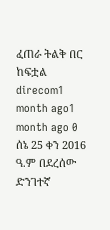ፈጠራ ትልቅ በር ከፍቷል direcom1 month ago1 month ago 0
ሰኔ 25 ቀን 2016 ዓ.ም በደረሰው ድንገተኛ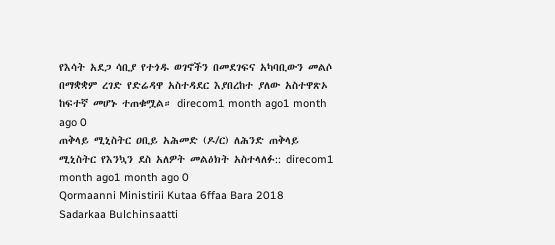የእሳት አደጋ ሳቢያ የተጎዱ ወገኖችን በመደገፍና አካባቢውን መልሶ በማቋቋም ረገድ የድሬዳዋ አስተዳደር እያበረከተ ያለው አስተዋጽኦ ከፍተኛ መሆኑ ተጠቁሟል። direcom1 month ago1 month ago 0
ጠቅላይ ሚኒስትር ዐቢይ አሕመድ (ዶ/ር) ለሕንድ ጠቅላይ ሚኒስትር የእንኳን ደስ አለዎት መልዕክት አስተላለፉ:: direcom1 month ago1 month ago 0
Qormaanni Ministirii Kutaa 6ffaa Bara 2018 Sadarkaa Bulchinsaatti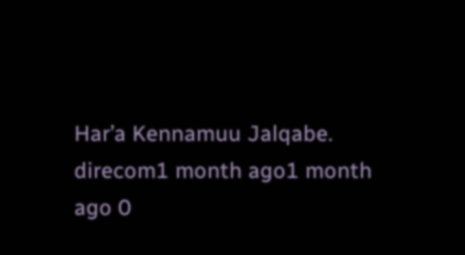Har’a Kennamuu Jalqabe. direcom1 month ago1 month ago 0